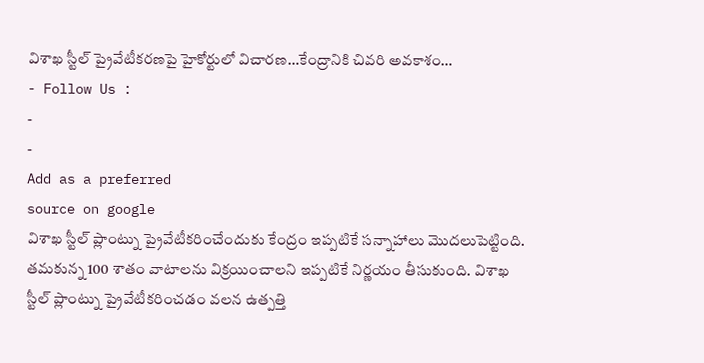విశాఖ స్టీల్ ప్రైవేటీకరణపై హైకోర్టులో విచారణ…కేంద్రానికి చివరి అవకాశం…
- Follow Us :
-
-
Add as a preferred
source on google
విశాఖ స్టీల్ ప్లాంట్ను ప్రైవేటీకరించేందుకు కేంద్రం ఇప్పటికే సన్నాహాలు మొదలుపెట్టింది. తమకున్న 100 శాతం వాటాలను విక్రయించాలని ఇప్పటికే నిర్ణయం తీసుకుంది. విశాఖ స్టీల్ ప్లాంట్ను ప్రైవేటీకరించడం వలన ఉత్పత్తి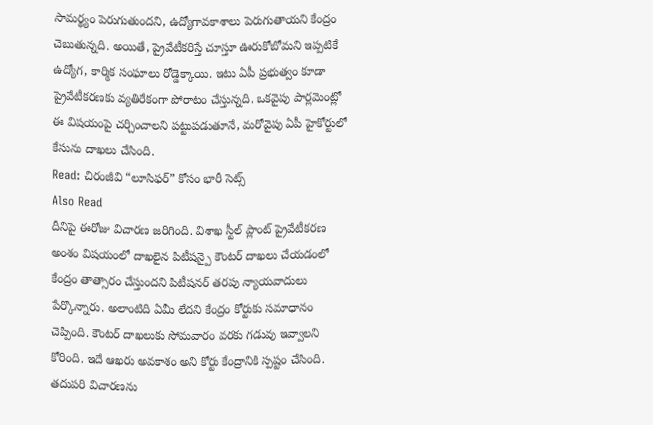సామర్థ్యం పెరుగుతుందని, ఉద్యోగావకాశాలు పెరుగుతాయని కేంద్రం చెబుతున్నది. అయితే, ప్రైవేటీకరిస్తే చూస్తూ ఊరుకోబోమని ఇప్పటికే ఉద్యోగ, కార్మిక సంఘాలు రోడ్డెక్కాయి. ఇటు ఏపీ ప్రభుత్వం కూడా ప్రైవేటీకరణకు వ్యతిరేకంగా పోరాటం చేస్తున్నది. ఒకవైపు పార్లమెంట్లో ఈ విషయంపై చర్చించాలని పట్టుపడుతూనే, మరోవైపు ఏపీ హైకోర్టులో కేసును దాఖలు చేసింది.
Read: చిరంజీవి “లూసిఫర్” కోసం భారీ సెట్స్
Also Read
దీనిపై ఈరోజు విచారణ జరిగింది. విశాఖ స్టీల్ ప్లాంట్ ప్రైవేటీకరణ అంశం విషయంలో దాఖలైన పిటీషన్పై కౌంటర్ దాఖలు చేయడంలో కేంద్రం తాత్సారం చేస్తుందని పిటీషనర్ తరపు న్యాయవాదులు పేర్కొన్నారు. అలాంటిది ఏమీ లేదని కేంద్రం కోర్టుకు సమాధానం చెప్పింది. కౌంటర్ దాఖలుకు సోమవారం వరకు గడువు ఇవ్వాలని కోరింది. ఇదే ఆఖరు అవకాశం అని కోర్టు కేంద్రానికి స్పష్టం చేసింది. తదుపరి విచారణను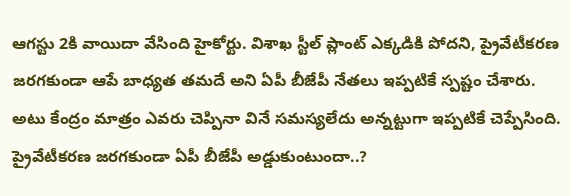ఆగస్టు 2కి వాయిదా వేసింది హైకోర్టు. విశాఖ స్టీల్ ప్లాంట్ ఎక్కడికి పోదని, ప్రైవేటీకరణ జరగకుండా ఆపే బాధ్యత తమదే అని ఏపీ బీజేపీ నేతలు ఇప్పటికే స్పష్టం చేశారు. అటు కేంద్రం మాత్రం ఎవరు చెప్పినా వినే సమస్యలేదు అన్నట్టుగా ఇప్పటికే చెప్పేసింది. ప్రైవేటీకరణ జరగకుండా ఏపీ బీజేపీ అడ్డుకుంటుందా..?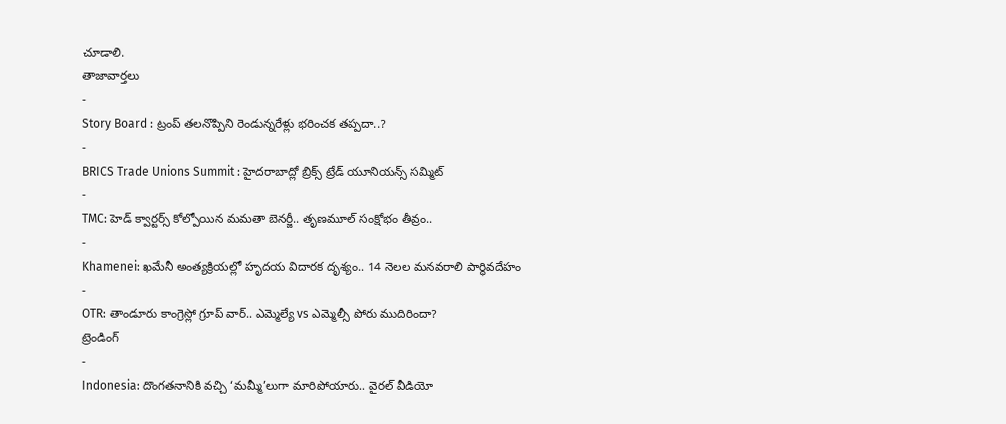చూడాలి.
తాజావార్తలు
-
Story Board : ట్రంప్ తలనొప్పిని రెండున్నరేళ్లు భరించక తప్పదా..?
-
BRICS Trade Unions Summit : హైదరాబాద్లో బ్రిక్స్ ట్రేడ్ యూనియన్స్ సమ్మిట్
-
TMC: హెడ్ క్వార్టర్స్ కోల్పోయిన మమతా బెనర్జీ.. తృణమూల్ సంక్షోభం తీవ్రం..
-
Khamenei: ఖమేనీ అంత్యక్రియల్లో హృదయ విదారక దృశ్యం.. 14 నెలల మనవరాలి పార్థివదేహం
-
OTR: తాండూరు కాంగ్రెస్లో గ్రూప్ వార్.. ఎమ్మెల్యే vs ఎమ్మెల్సీ పోరు ముదిరిందా?
ట్రెండింగ్
-
Indonesia: దొంగతనానికి వచ్చి ‘మమ్మీ’లుగా మారిపోయారు.. వైరల్ వీడియో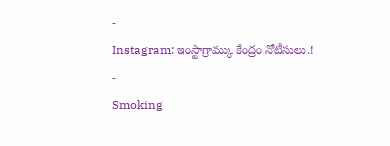-
Instagram: ఇంస్టాగ్రామ్కు కేంద్రం నోటీసులు.!
-
Smoking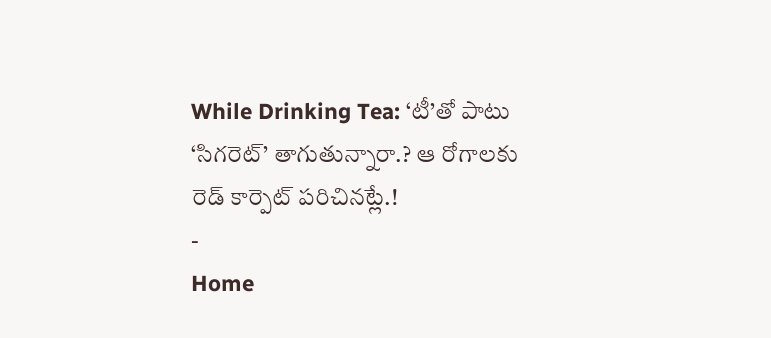While Drinking Tea: ‘టీ’తో పాటు ‘సిగరెట్’ తాగుతున్నారా.? ఆ రోగాలకు రెడ్ కార్పెట్ పరిచినట్లే.!
-
Home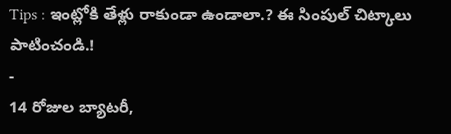Tips : ఇంట్లోకి తేళ్లు రాకుండా ఉండాలా.? ఈ సింపుల్ చిట్కాలు పాటించండి.!
-
14 రోజుల బ్యాటరీ,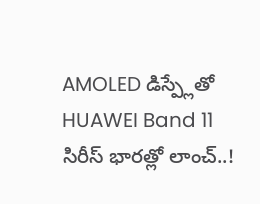AMOLED డిస్ప్లేతో HUAWEI Band 11 సిరీస్ భారత్లో లాంచ్..!